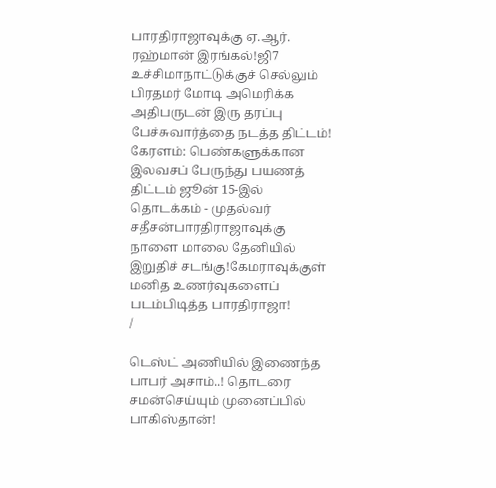பாரதிராஜாவுக்கு ஏ.ஆர். ரஹ்மான் இரங்கல்!ஜி7 உச்சிமாநாட்டுக்குச் செல்லும் பிரதமர் மோடி அமெரிக்க அதிபருடன் இரு தரப்பு பேச்சுவார்த்தை நடத்த திட்டம்! கேரளம்: பெண்களுக்கான இலவசப் பேருந்து பயணத் திட்டம் ஜூன் 15-இல் தொடக்கம் - முதல்வர் சதீசன்பாரதிராஜாவுக்கு நாளை மாலை தேனியில் இறுதிச் சடங்கு!கேமராவுக்குள் மனித உணர்வுகளைப் படம்பிடித்த பாரதிராஜா!
/

டெஸ்ட் அணியில் இணைந்த பாபர் அசாம்..! தொடரை சமன்செய்யும் முனைப்பில் பாகிஸ்தான்!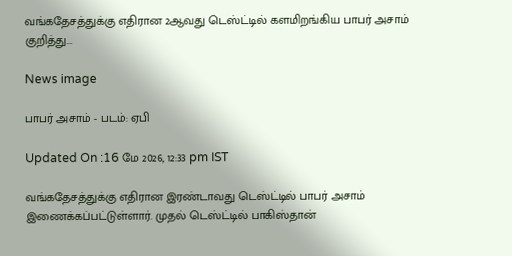வங்கதேசத்துக்கு எதிரான 2ஆவது டெஸ்ட்டில் களமிறங்கிய பாபர் அசாம் குறித்து...

News image

பாபர் அசாம் - படம்: ஏபி

Updated On :16 மே 2026, 12:33 pm IST

வங்கதேசத்துக்கு எதிரான இரண்டாவது டெஸ்ட்டில் பாபர் அசாம் இணைக்கப்பட்டுள்ளார். முதல் டெஸ்ட்டில் பாகிஸ்தான்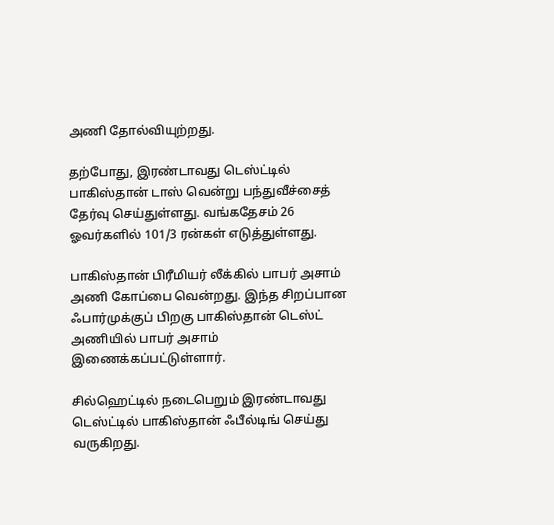அணி தோல்வியுற்றது.

தற்போது, இரண்டாவது டெஸ்ட்டில் பாகிஸ்தான் டாஸ் வென்று பந்துவீச்சைத் தேர்வு செய்துள்ளது. வங்கதேசம் 26 ஓவர்களில் 101/3 ரன்கள் எடுத்துள்ளது.

பாகிஸ்தான் பிரீமியர் லீக்கில் பாபர் அசாம் அணி கோப்பை வென்றது. இந்த சிறப்பான ஃபார்முக்குப் பிறகு பாகிஸ்தான் டெஸ்ட் அணியில் பாபர் அசாம் இணைக்கப்பட்டுள்ளார்.

சில்ஹெட்டில் நடைபெறும் இரண்டாவது டெஸ்ட்டில் பாகிஸ்தான் ஃபீல்டிங் செய்து வருகிறது.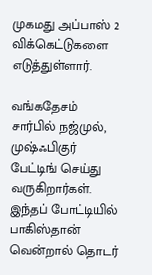முகமது அப்பாஸ் 2 விக்கெட்டுகளை எடுத்துள்ளார்.

வங்கதேசம் சார்பில் நஜ்முல், முஷ்ஃபிகுர் பேட்டிங் செய்து வருகிறார்கள். இந்தப் போட்டியில் பாகிஸ்தான் வென்றால் தொடர்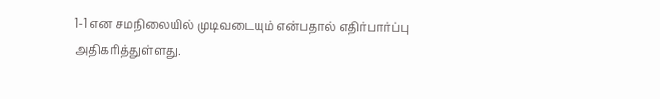1-1 என சமநிலையில் முடிவடையும் என்பதால் எதிர்பார்ப்பு அதிகரித்துள்ளது.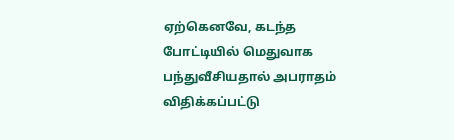ஏற்கெனவே, கடந்த போட்டியில் மெதுவாக பந்துவீசியதால் அபராதம் விதிக்கப்பட்டு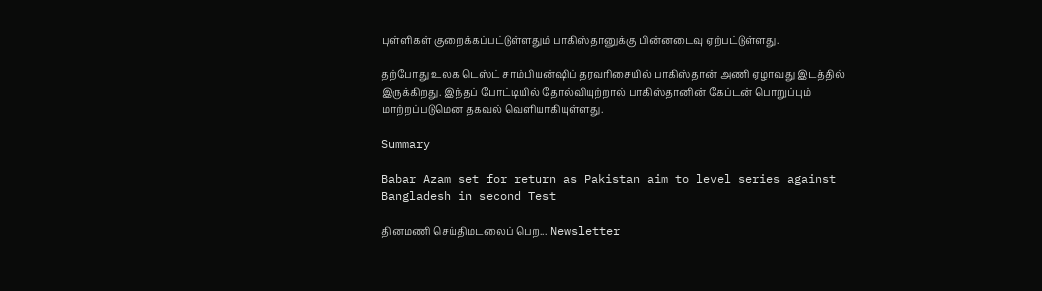புள்ளிகள் குறைக்கப்பட்டுள்ளதும் பாகிஸ்தானுக்கு பின்னடைவு ஏற்பட்டுள்ளது.

தற்போது உலக டெஸ்ட் சாம்பியன்ஷிப் தரவரிசையில் பாகிஸ்தான் அணி ஏழாவது இடத்தில் இருக்கிறது. இந்தப் போட்டியில் தோல்வியுற்றால் பாகிஸ்தானின் கேப்டன் பொறுப்பும் மாற்றப்படுமென தகவல் வெளியாகியுள்ளது.

Summary

Babar Azam set for return as Pakistan aim to level series against Bangladesh in second Test

தினமணி செய்திமடலைப் பெற... Newsletter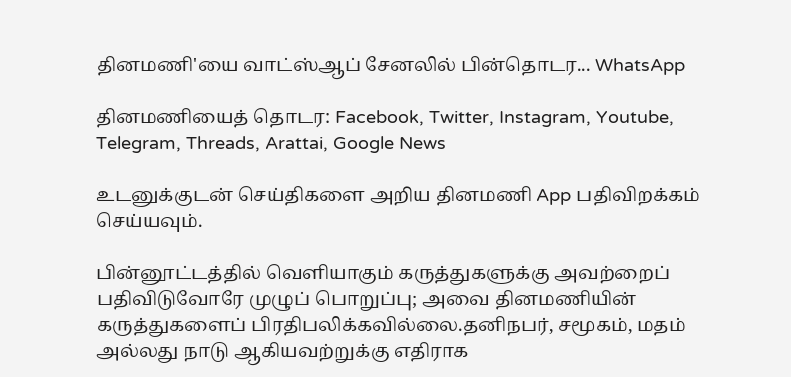தினமணி'யை வாட்ஸ்ஆப் சேனலில் பின்தொடர... WhatsApp

தினமணியைத் தொடர: Facebook, Twitter, Instagram, Youtube, Telegram, Threads, Arattai, Google News

உடனுக்குடன் செய்திகளை அறிய தினமணி App பதிவிறக்கம் செய்யவும்.

பின்னூட்டத்தில் வெளியாகும் கருத்துகளுக்கு அவற்றைப் பதிவிடுவோரே முழுப் பொறுப்பு; அவை தினமணியின் கருத்துகளைப் பிரதிபலிக்கவில்லை.தனிநபர், சமூகம், மதம் அல்லது நாடு ஆகியவற்றுக்கு எதிராக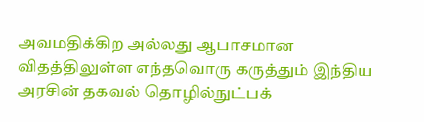அவமதிக்கிற அல்லது ஆபாசமான விதத்திலுள்ள எந்தவொரு கருத்தும் இந்திய அரசின் தகவல் தொழில்நுட்பக்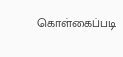கொள்கைப்படி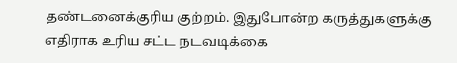தண்டனைக்குரிய குற்றம். இதுபோன்ற கருத்துகளுக்கு எதிராக உரிய சட்ட நடவடிக்கை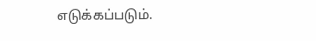எடுக்கப்படும்.